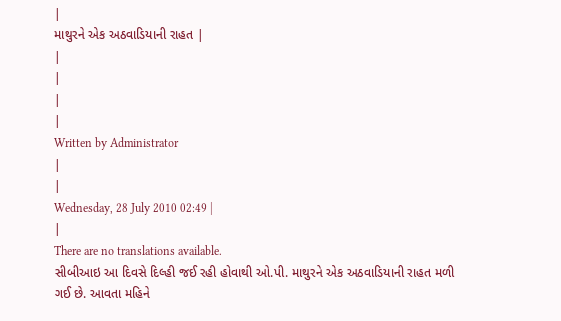|
માથુરને એક અઠવાડિયાની રાહત |
|
|
|
|
Written by Administrator
|
|
Wednesday, 28 July 2010 02:49 |
|
There are no translations available.
સીબીઆઇ આ દિવસે દિલ્હી જઈ રહી હોવાથી ઓ.પી. માથુરને એક અઠવાડિયાની રાહત મળી ગઈ છે. આવતા મહિને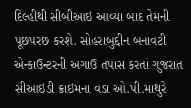દિલ્હીથી સીબીઆઇ આવ્યા બાદ તેમની પૂછપરછ કરશે. સોહરાબુદ્દીન બનાવટી એન્કાઉન્ટરની અગાઉ તપાસ કરતાં ગુજરાત સીઆઇડી ક્રાઇમના વડા ઓ.પી.માથુરે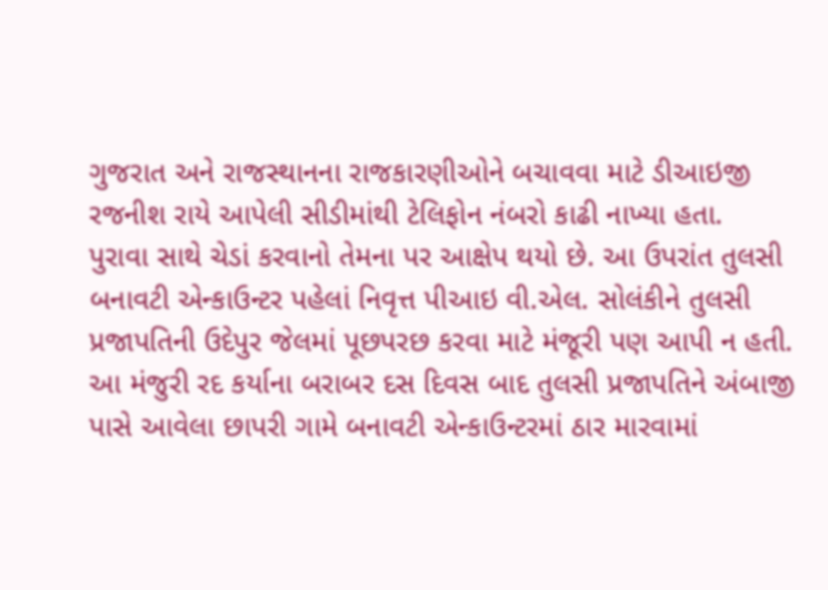ગુજરાત અને રાજસ્થાનના રાજકારણીઓને બચાવવા માટે ડીઆઇજી રજનીશ રાયે આપેલી સીડીમાંથી ટેલિફોન નંબરો કાઢી નાખ્યા હતા.
પુરાવા સાથે ચેડાં કરવાનો તેમના પર આક્ષેપ થયો છે. આ ઉપરાંત તુલસી બનાવટી એન્કાઉન્ટર પહેલાં નિવૃત્ત પીઆઇ વી.એલ. સોલંકીને તુલસી પ્રજાપતિની ઉદેપુર જેલમાં પૂછપરછ કરવા માટે મંજૂરી પણ આપી ન હતી. આ મંજુરી રદ કર્યાના બરાબર દસ દિવસ બાદ તુલસી પ્રજાપતિને અંબાજી પાસે આવેલા છાપરી ગામે બનાવટી એન્કાઉન્ટરમાં ઠાર મારવામાં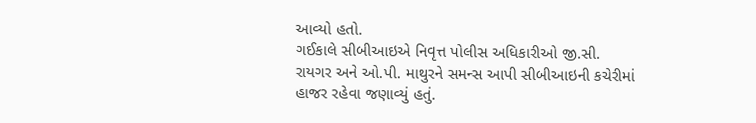આવ્યો હતો.
ગઈકાલે સીબીઆઇએ નિવૃત્ત પોલીસ અધિકારીઓ જી.સી. રાયગર અને ઓ.પી. માથુરને સમન્સ આપી સીબીઆઇની કચેરીમાં હાજર રહેવા જણાવ્યું હતું.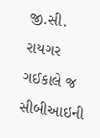જી.સી. રાયગર ગઈકાલે જ સીબીઆઇની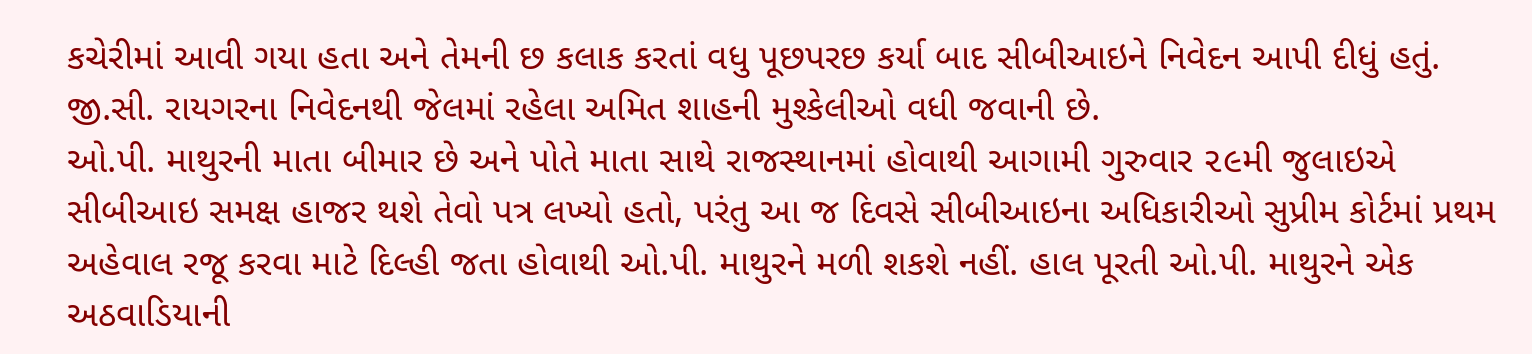કચેરીમાં આવી ગયા હતા અને તેમની છ કલાક કરતાં વધુ પૂછપરછ કર્યા બાદ સીબીઆઇને નિવેદન આપી દીધું હતું. જી.સી. રાયગરના નિવેદનથી જેલમાં રહેલા અમિત શાહની મુશ્કેલીઓ વધી જવાની છે.
ઓ.પી. માથુરની માતા બીમાર છે અને પોતે માતા સાથે રાજસ્થાનમાં હોવાથી આગામી ગુરુવાર ૨૯મી જુલાઇએ સીબીઆઇ સમક્ષ હાજર થશે તેવો પત્ર લખ્યો હતો, પરંતુ આ જ દિવસે સીબીઆઇના અધિકારીઓ સુપ્રીમ કોર્ટમાં પ્રથમ અહેવાલ રજૂ કરવા માટે દિલ્હી જતા હોવાથી ઓ.પી. માથુરને મળી શકશે નહીં. હાલ પૂરતી ઓ.પી. માથુરને એક અઠવાડિયાની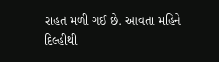રાહત મળી ગઈ છે. આવતા મહિને દિલ્હીથી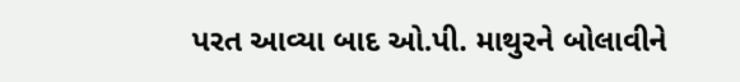પરત આવ્યા બાદ ઓ.પી. માથુરને બોલાવીને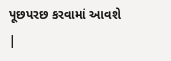પૂછપરછ કરવામાં આવશે
|